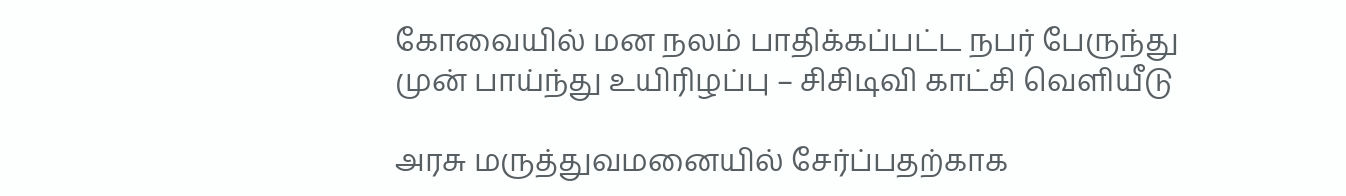கோவையில் மன நலம் பாதிக்கப்பட்ட நபர் பேருந்து முன் பாய்ந்து உயிரிழப்பு – சிசிடிவி காட்சி வெளியீடு

அரசு மருத்துவமனையில் சேர்ப்பதற்காக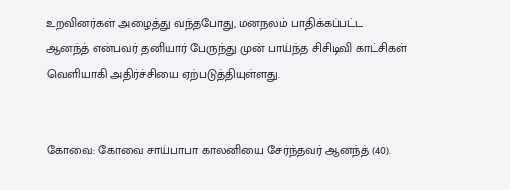உறவினர்கள் அழைத்து வந்தபோது, மனநலம் பாதிக்கப்பட்ட ஆனந்த் என்பவர் தனியார் பேருந்து முன் பாய்ந்த சிசிடிவி காட்சிகள் வெளியாகி அதிர்ச்சியை ஏற்படுத்தியுள்ளது.


கோவை: கோவை சாய்பாபா காலனியை சேர்ந்தவர் ஆனந்த் (40).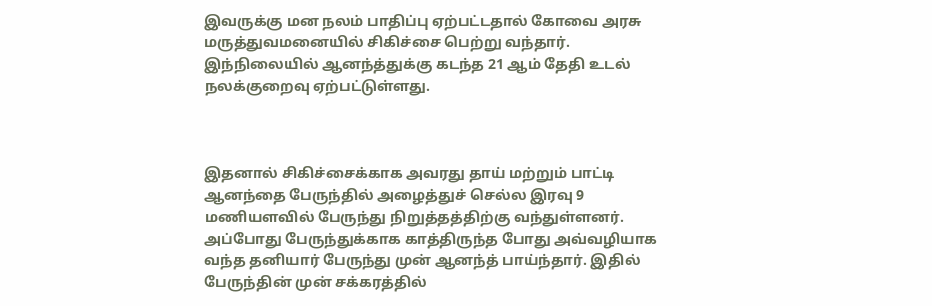இவருக்கு மன நலம் பாதிப்பு ஏற்பட்டதால் கோவை அரசு மருத்துவமனையில் சிகிச்சை பெற்று வந்தார். இந்நிலையில் ஆனந்த்துக்கு கடந்த 21 ஆம் தேதி உடல் நலக்குறைவு ஏற்பட்டுள்ளது.



இதனால் சிகிச்சைக்காக அவரது தாய் மற்றும் பாட்டி ஆனந்தை பேருந்தில் அழைத்துச் செல்ல இரவு 9 மணியளவில் பேருந்து நிறுத்தத்திற்கு வந்துள்ளனர். அப்போது பேருந்துக்காக காத்திருந்த போது அவ்வழியாக வந்த தனியார் பேருந்து முன் ஆனந்த் பாய்ந்தார். இதில் பேருந்தின் முன் சக்கரத்தில்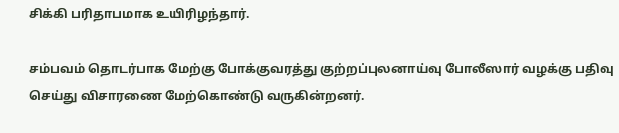சிக்கி பரிதாபமாக உயிரிழந்தார்.

சம்பவம் தொடர்பாக மேற்கு போக்குவரத்து குற்றப்புலனாய்வு போலீஸார் வழக்கு பதிவு செய்து விசாரணை மேற்கொண்டு வருகின்றனர்.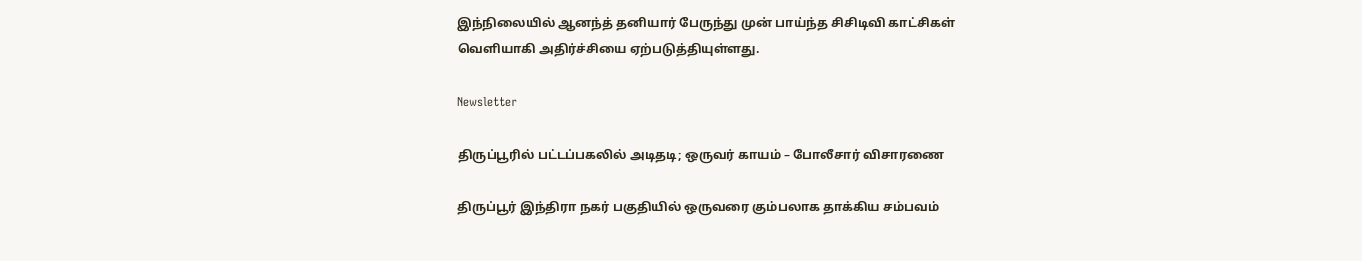இந்நிலையில் ஆனந்த் தனியார் பேருந்து முன் பாய்ந்த சிசிடிவி காட்சிகள் வெளியாகி அதிர்ச்சியை ஏற்படுத்தியுள்ளது.

Newsletter

திருப்பூரில் பட்டப்பகலில் அடிதடி; ஒருவர் காயம் – போலீசார் விசாரணை

திருப்பூர் இந்திரா நகர் பகுதியில் ஒருவரை கும்பலாக தாக்கிய சம்பவம்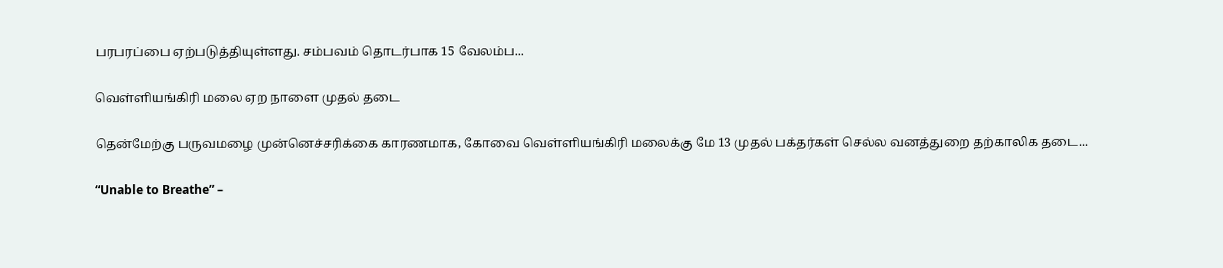பரபரப்பை ஏற்படுத்தியுள்ளது. சம்பவம் தொடர்பாக 15 வேலம்ப...

வெள்ளியங்கிரி மலை ஏற நாளை முதல் தடை

தென்மேற்கு பருவமழை முன்னெச்சரிக்கை காரணமாக, கோவை வெள்ளியங்கிரி மலைக்கு மே 13 முதல் பக்தர்கள் செல்ல வனத்துறை தற்காலிக தடை...

“Unable to Breathe” –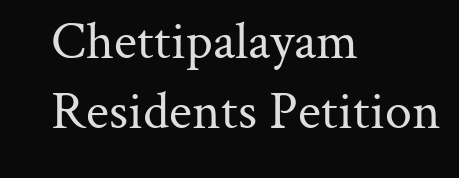Chettipalayam Residents Petition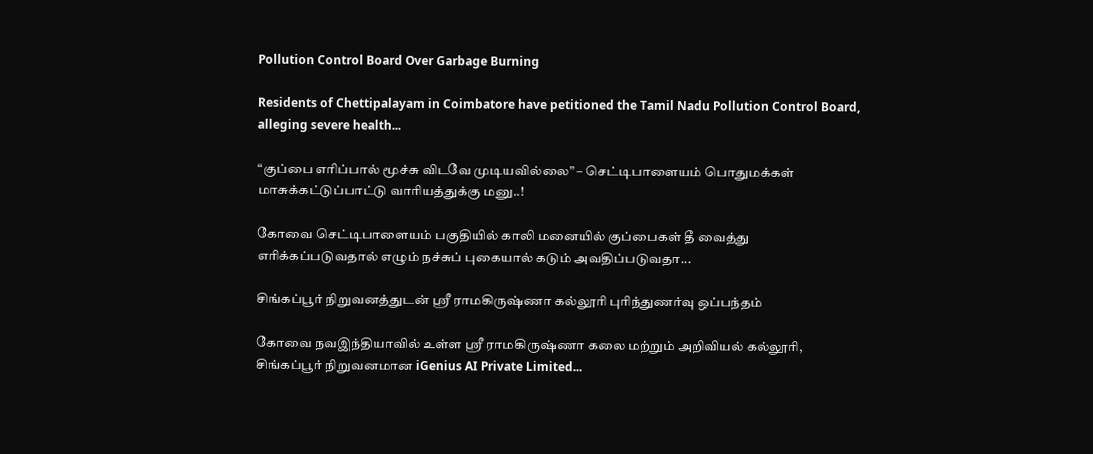Pollution Control Board Over Garbage Burning

Residents of Chettipalayam in Coimbatore have petitioned the Tamil Nadu Pollution Control Board, alleging severe health...

“குப்பை எரிப்பால் மூச்சு விடவே முடியவில்லை” – செட்டிபாளையம் பொதுமக்கள் மாசுக்கட்டுப்பாட்டு வாரியத்துக்கு மனு..!

கோவை செட்டிபாளையம் பகுதியில் காலி மனையில் குப்பைகள் தீ வைத்து எரிக்கப்படுவதால் எழும் நச்சுப் புகையால் கடும் அவதிப்படுவதா...

சிங்கப்பூர் நிறுவனத்துடன் ஸ்ரீ ராமகிருஷ்ணா கல்லூரி புரிந்துணர்வு ஒப்பந்தம்

கோவை நவஇந்தியாவில் உள்ள ஸ்ரீ ராமகிருஷ்ணா கலை மற்றும் அறிவியல் கல்லூரி, சிங்கப்பூர் நிறுவனமான iGenius AI Private Limited...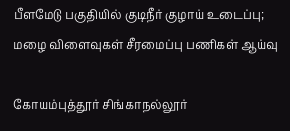பீளமேடு பகுதியில் குடிநீர் குழாய் உடைப்பு; மழை விளைவுகள் சீரமைப்பு பணிகள் ஆய்வு

கோயம்புத்தூர் சிங்காநல்லூர்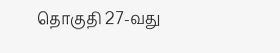தொகுதி 27-வது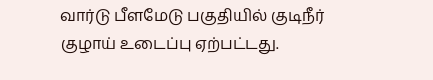வார்டு பீளமேடு பகுதியில் குடிநீர் குழாய் உடைப்பு ஏற்பட்டது.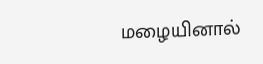மழையினால்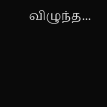விழுந்த...